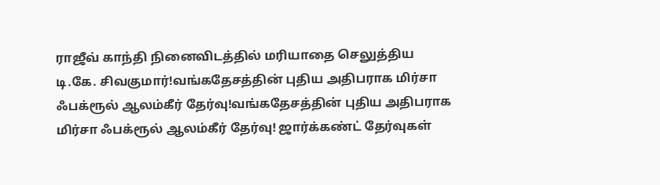ராஜீவ் காந்தி நினைவிடத்தில் மரியாதை செலுத்திய டி.கே. சிவகுமார்!வங்கதேசத்தின் புதிய அதிபராக மிர்சா ஃபக்ரூல் ஆலம்கீர் தேர்வு!வங்கதேசத்தின் புதிய அதிபராக மிர்சா ஃபக்ரூல் ஆலம்கீர் தேர்வு! ஜார்க்கண்ட் தேர்வுகள்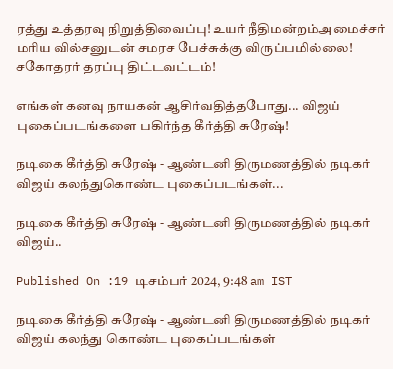ரத்து உத்தரவு நிறுத்திவைப்பு! உயர் நீதிமன்றம்அமைச்சர் மரிய வில்சனுடன் சமரச பேச்சுக்கு விருப்பமில்லை! சகோதரர் தரப்பு திட்டவட்டம்!

எங்கள் கனவு நாயகன் ஆசிர்வதித்தபோது... விஜய் புகைப்படங்களை பகிர்ந்த கீர்த்தி சுரேஷ்!

நடிகை கீர்த்தி சுரேஷ் - ஆண்டனி திருமணத்தில் நடிகர் விஜய் கலந்துகொண்ட புகைப்படங்கள்...

நடிகை கீர்த்தி சுரேஷ் - ஆண்டனி திருமணத்தில் நடிகர் விஜய்..

Published On :19 டிசம்பர் 2024, 9:48 am IST

நடிகை கீர்த்தி சுரேஷ் - ஆண்டனி திருமணத்தில் நடிகர் விஜய் கலந்து கொண்ட புகைப்படங்கள்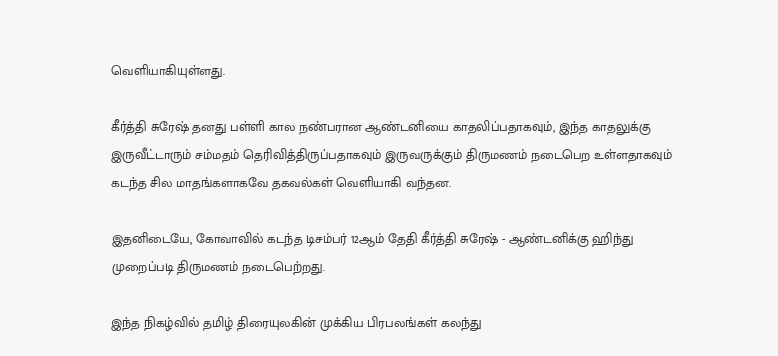வெளியாகியுள்ளது.

கீர்த்தி சுரேஷ் தனது பள்ளி கால நண்பரான ஆண்டனியை காதலிப்பதாகவும், இந்த காதலுக்கு இருவீட்டாரும் சம்மதம் தெரிவித்திருப்பதாகவும் இருவருக்கும் திருமணம் நடைபெற உள்ளதாகவும் கடந்த சில மாதங்களாகவே தகவல்கள் வெளியாகி வந்தன.

இதனிடையே, கோவாவில் கடந்த டிசம்பர் 12ஆம் தேதி கீர்த்தி சுரேஷ் - ஆண்டனிக்கு ஹிந்து முறைப்படி திருமணம் நடைபெற்றது.

இந்த நிகழ்வில் தமிழ் திரையுலகின் முக்கிய பிரபலங்கள் கலந்து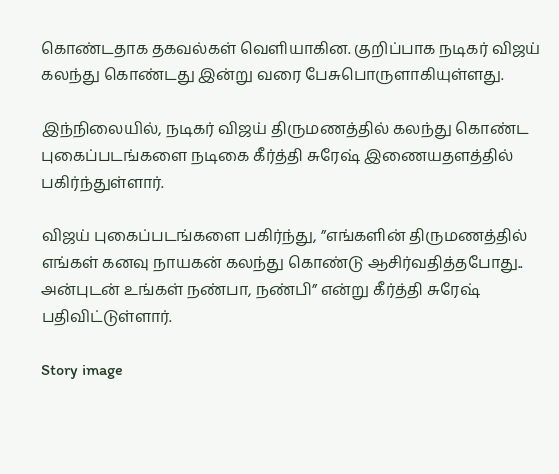கொண்டதாக தகவல்கள் வெளியாகின. குறிப்பாக நடிகர் விஜய் கலந்து கொண்டது இன்று வரை பேசுபொருளாகியுள்ளது.

இந்நிலையில், நடிகர் விஜய் திருமணத்தில் கலந்து கொண்ட புகைப்படங்களை நடிகை கீர்த்தி சுரேஷ் இணையதளத்தில் பகிர்ந்துள்ளார்.

விஜய் புகைப்படங்களை பகிர்ந்து, ”எங்களின் திருமணத்தில் எங்கள் கனவு நாயகன் கலந்து கொண்டு ஆசிர்வதித்தபோது.. அன்புடன் உங்கள் நண்பா, நண்பி” என்று கீர்த்தி சுரேஷ் பதிவிட்டுள்ளார்.

Story image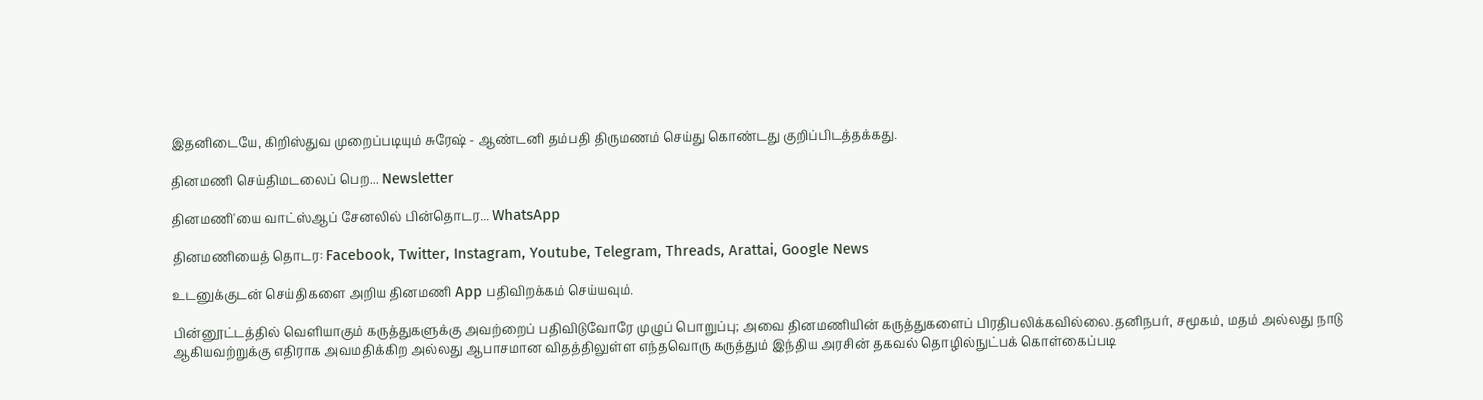இதனிடையே, கிறிஸ்துவ முறைப்படியும் சுரேஷ் - ஆண்டனி தம்பதி திருமணம் செய்து கொண்டது குறிப்பிடத்தக்கது.

தினமணி செய்திமடலைப் பெற... Newsletter

தினமணி'யை வாட்ஸ்ஆப் சேனலில் பின்தொடர... WhatsApp

தினமணியைத் தொடர: Facebook, Twitter, Instagram, Youtube, Telegram, Threads, Arattai, Google News

உடனுக்குடன் செய்திகளை அறிய தினமணி App பதிவிறக்கம் செய்யவும்.

பின்னூட்டத்தில் வெளியாகும் கருத்துகளுக்கு அவற்றைப் பதிவிடுவோரே முழுப் பொறுப்பு; அவை தினமணியின் கருத்துகளைப் பிரதிபலிக்கவில்லை.தனிநபர், சமூகம், மதம் அல்லது நாடு ஆகியவற்றுக்கு எதிராக அவமதிக்கிற அல்லது ஆபாசமான விதத்திலுள்ள எந்தவொரு கருத்தும் இந்திய அரசின் தகவல் தொழில்நுட்பக் கொள்கைப்படி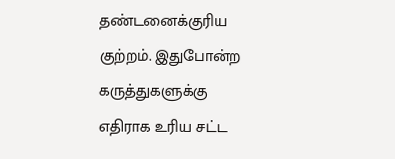தண்டனைக்குரிய குற்றம். இதுபோன்ற கருத்துகளுக்கு எதிராக உரிய சட்ட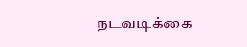நடவடிக்கை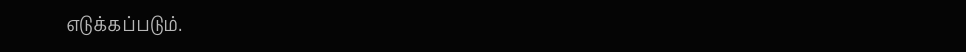எடுக்கப்படும்.